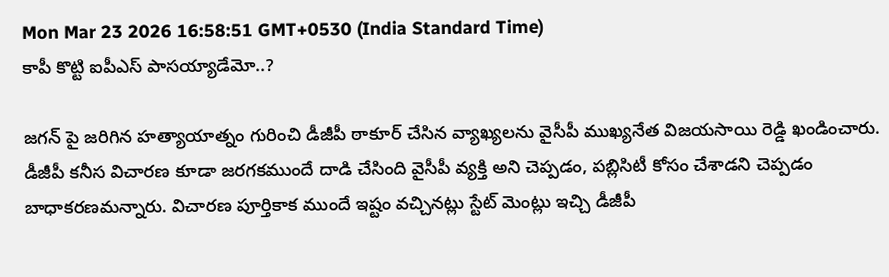Mon Mar 23 2026 16:58:51 GMT+0530 (India Standard Time)
కాపీ కొట్టి ఐపీఎస్ పాసయ్యాడేమో..?

జగన్ పై జరిగిన హత్యాయాత్నం గురించి డీజీపీ ఠాకూర్ చేసిన వ్యాఖ్యలను వైసీపీ ముఖ్యనేత విజయసాయి రెడ్డి ఖండించారు. డీజీపీ కనీస విచారణ కూడా జరగకముందే దాడి చేసింది వైసీపీ వ్యక్తి అని చెప్పడం, పబ్లిసిటీ కోసం చేశాడని చెప్పడం బాధాకరణమన్నారు. విచారణ పూర్తికాక ముందే ఇష్టం వచ్చినట్లు స్టేట్ మెంట్లు ఇచ్చి డీజీపీ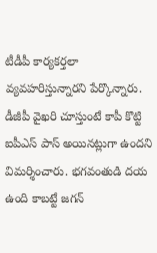టీడీపీ కార్యకర్తలా వ్యవహరిస్తున్నారని పేర్కొన్నారు. డీజీపీ వైఖరి చూస్తుంటే కాపీ కొట్టి ఐపీఎస్ పాస్ అయినట్లుగా ఉందని విమర్శించారు. భగవంతుడి దయ ఉంది కాబట్టే జగన్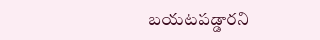బయటపడ్డారని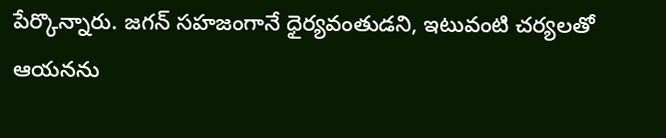పేర్కొన్నారు. జగన్ సహజంగానే ధైర్యవంతుడని, ఇటువంటి చర్యలతో ఆయనను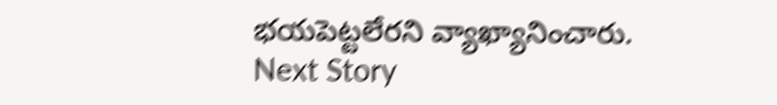భయపెట్టలేరని వ్యాఖ్యానించారు.
Next Story